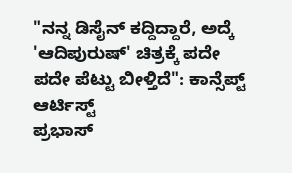"ನನ್ನ ಡಿಸೈನ್ ಕದ್ದಿದ್ದಾರೆ, ಅದ್ಕೆ 'ಆದಿಪುರುಷ್' ಚಿತ್ರಕ್ಕೆ ಪದೇ ಪದೇ ಪೆಟ್ಟು ಬೀಳ್ತಿದೆ": ಕಾನ್ಸೆಪ್ಟ್ ಆರ್ಟಿಸ್ಟ್
ಪ್ರಭಾಸ್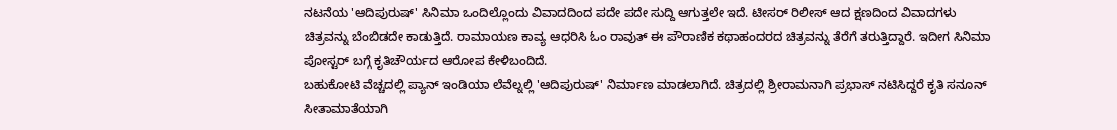ನಟನೆಯ 'ಆದಿಪುರುಷ್' ಸಿನಿಮಾ ಒಂದಿಲ್ಲೊಂದು ವಿವಾದದಿಂದ ಪದೇ ಪದೇ ಸುದ್ದಿ ಆಗುತ್ತಲೇ ಇದೆ. ಟೀಸರ್ ರಿಲೀಸ್ ಆದ ಕ್ಷಣದಿಂದ ವಿವಾದಗಳು ಚಿತ್ರವನ್ನು ಬೆಂಬಿಡದೇ ಕಾಡುತ್ತಿದೆ. ರಾಮಾಯಣ ಕಾವ್ಯ ಆಧರಿಸಿ ಓಂ ರಾವುತ್ ಈ ಪೌರಾಣಿಕ ಕಥಾಹಂದರದ ಚಿತ್ರವನ್ನು ತೆರೆಗೆ ತರುತ್ತಿದ್ದಾರೆ. ಇದೀಗ ಸಿನಿಮಾ ಪೋಸ್ಟರ್ ಬಗ್ಗೆ ಕೃತಿಚೌರ್ಯದ ಆರೋಪ ಕೇಳಿಬಂದಿದೆ.
ಬಹುಕೋಟಿ ವೆಚ್ಚದಲ್ಲಿ ಪ್ಯಾನ್ ಇಂಡಿಯಾ ಲೆವೆಲ್ನಲ್ಲಿ 'ಆದಿಪುರುಷ್' ನಿರ್ಮಾಣ ಮಾಡಲಾಗಿದೆ. ಚಿತ್ರದಲ್ಲಿ ಶ್ರೀರಾಮನಾಗಿ ಪ್ರಭಾಸ್ ನಟಿಸಿದ್ದರೆ ಕೃತಿ ಸನೂನ್ ಸೀತಾಮಾತೆಯಾಗಿ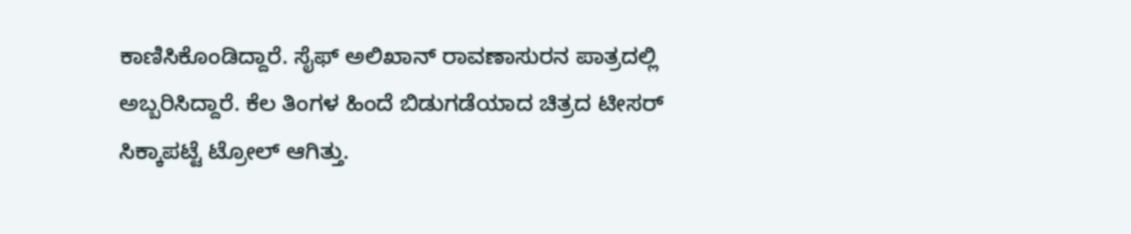ಕಾಣಿಸಿಕೊಂಡಿದ್ದಾರೆ. ಸೈಫ್ ಅಲಿಖಾನ್ ರಾವಣಾಸುರನ ಪಾತ್ರದಲ್ಲಿ ಅಬ್ಬರಿಸಿದ್ದಾರೆ. ಕೆಲ ತಿಂಗಳ ಹಿಂದೆ ಬಿಡುಗಡೆಯಾದ ಚಿತ್ರದ ಟೀಸರ್ ಸಿಕ್ಕಾಪಟ್ಟೆ ಟ್ರೋಲ್ ಆಗಿತ್ತು.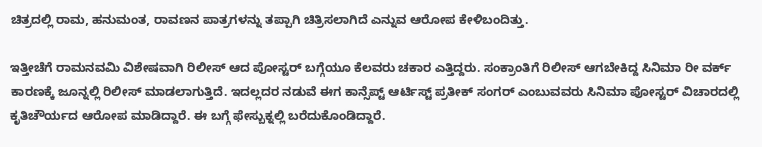ಚಿತ್ರದಲ್ಲಿ ರಾಮ, ಹನುಮಂತ, ರಾವಣನ ಪಾತ್ರಗಳನ್ನು ತಪ್ಪಾಗಿ ಚಿತ್ರಿಸಲಾಗಿದೆ ಎನ್ನುವ ಆರೋಪ ಕೇಳಿಬಂದಿತ್ತು.

ಇತ್ತೀಚೆಗೆ ರಾಮನವಮಿ ವಿಶೇಷವಾಗಿ ರಿಲೀಸ್ ಆದ ಪೋಸ್ಟರ್ ಬಗ್ಗೆಯೂ ಕೆಲವರು ಚಕಾರ ಎತ್ತಿದ್ದರು. ಸಂಕ್ರಾಂತಿಗೆ ರಿಲೀಸ್ ಆಗಬೇಕಿದ್ದ ಸಿನಿಮಾ ರೀ ವರ್ಕ್ ಕಾರಣಕ್ಕೆ ಜೂನ್ನಲ್ಲಿ ರಿಲೀಸ್ ಮಾಡಲಾಗುತ್ತಿದೆ. ಇದಲ್ಲದರ ನಡುವೆ ಈಗ ಕಾನ್ಸೆಪ್ಟ್ ಆರ್ಟಿಸ್ಟ್ ಪ್ರತೀಕ್ ಸಂಗರ್ ಎಂಬುವವರು ಸಿನಿಮಾ ಪೋಸ್ಟರ್ ವಿಚಾರದಲ್ಲಿ ಕೃತಿಚೌರ್ಯದ ಆರೋಪ ಮಾಡಿದ್ದಾರೆ. ಈ ಬಗ್ಗೆ ಫೇಸ್ಬುಕ್ನಲ್ಲಿ ಬರೆದುಕೊಂಡಿದ್ದಾರೆ.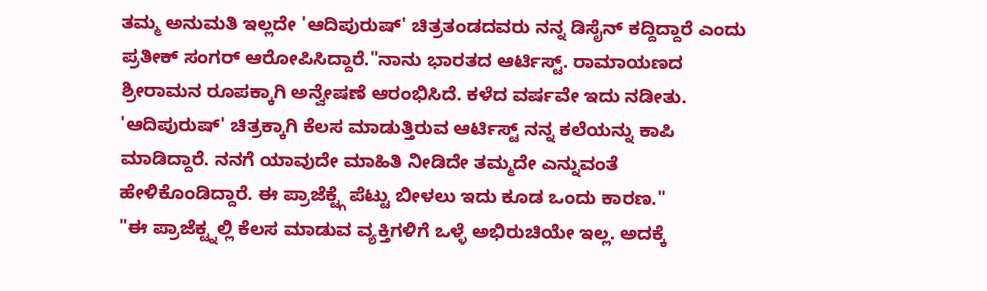ತಮ್ಮ ಅನುಮತಿ ಇಲ್ಲದೇ 'ಆದಿಪುರುಷ್' ಚಿತ್ರತಂಡದವರು ನನ್ನ ಡಿಸೈನ್ ಕದ್ದಿದ್ದಾರೆ ಎಂದು ಪ್ರತೀಕ್ ಸಂಗರ್ ಆರೋಪಿಸಿದ್ದಾರೆ."ನಾನು ಭಾರತದ ಆರ್ಟಿಸ್ಟ್. ರಾಮಾಯಣದ ಶ್ರೀರಾಮನ ರೂಪಕ್ಕಾಗಿ ಅನ್ವೇಷಣೆ ಆರಂಭಿಸಿದೆ. ಕಳೆದ ವರ್ಷವೇ ಇದು ನಡೀತು. 'ಆದಿಪುರುಷ್' ಚಿತ್ರಕ್ಕಾಗಿ ಕೆಲಸ ಮಾಡುತ್ತಿರುವ ಆರ್ಟಿಸ್ಟ್ ನನ್ನ ಕಲೆಯನ್ನು ಕಾಪಿ ಮಾಡಿದ್ದಾರೆ. ನನಗೆ ಯಾವುದೇ ಮಾಹಿತಿ ನೀಡಿದೇ ತಮ್ಮದೇ ಎನ್ನುವಂತೆ ಹೇಳಿಕೊಂಡಿದ್ದಾರೆ. ಈ ಪ್ರಾಜೆಕ್ಟ್ಗೆ ಪೆಟ್ಟು ಬೀಳಲು ಇದು ಕೂಡ ಒಂದು ಕಾರಣ."
"ಈ ಪ್ರಾಜೆಕ್ಟ್ನಲ್ಲಿ ಕೆಲಸ ಮಾಡುವ ವ್ಯಕ್ತಿಗಳಿಗೆ ಒಳ್ಳೆ ಅಭಿರುಚಿಯೇ ಇಲ್ಲ. ಅದಕ್ಕೆ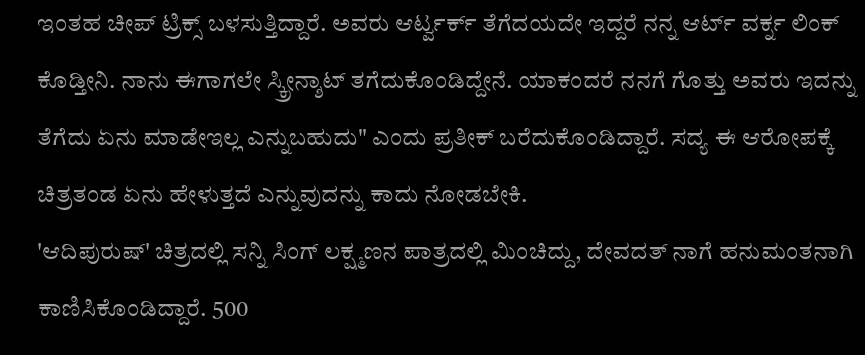ಇಂತಹ ಚೀಪ್ ಟ್ರಿಕ್ಸ್ ಬಳಸುತ್ತಿದ್ದಾರೆ. ಅವರು ಆರ್ಟ್ವರ್ಕ್ ತೆಗೆದಯದೇ ಇದ್ದರೆ ನನ್ನ ಆರ್ಟ್ ವರ್ಕ್ನ ಲಿಂಕ್ ಕೊಡ್ತೀನಿ. ನಾನು ಈಗಾಗಲೇ ಸ್ಕ್ರೀನ್ಶಾಟ್ ತಗೆದುಕೊಂಡಿದ್ದೇನೆ. ಯಾಕಂದರೆ ನನಗೆ ಗೊತ್ತು ಅವರು ಇದನ್ನು ತೆಗೆದು ಏನು ಮಾಡೇಇಲ್ಲ ಎನ್ನುಬಹುದು" ಎಂದು ಪ್ರತೀಕ್ ಬರೆದುಕೊಂಡಿದ್ದಾರೆ. ಸದ್ಯ ಈ ಆರೋಪಕ್ಕೆ ಚಿತ್ರತಂಡ ಏನು ಹೇಳುತ್ತದೆ ಎನ್ನುವುದನ್ನು ಕಾದು ನೋಡಬೇಕಿ.
'ಆದಿಪುರುಷ್' ಚಿತ್ರದಲ್ಲಿ ಸನ್ನಿ ಸಿಂಗ್ ಲಕ್ಷ್ಮಣನ ಪಾತ್ರದಲ್ಲಿ ಮಿಂಚಿದ್ದು, ದೇವದತ್ ನಾಗೆ ಹನುಮಂತನಾಗಿ ಕಾಣಿಸಿಕೊಂಡಿದ್ದಾರೆ. 500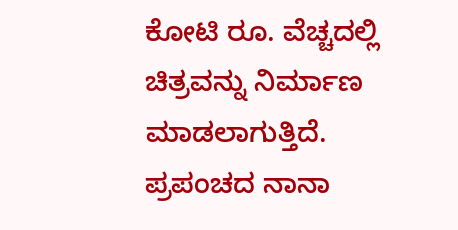ಕೋಟಿ ರೂ. ವೆಚ್ಚದಲ್ಲಿ ಚಿತ್ರವನ್ನು ನಿರ್ಮಾಣ ಮಾಡಲಾಗುತ್ತಿದೆ. ಪ್ರಪಂಚದ ನಾನಾ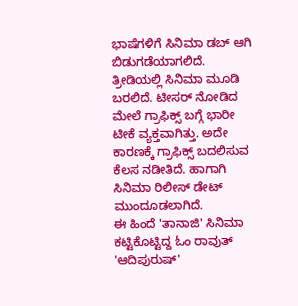ಭಾಷೆಗಳಿಗೆ ಸಿನಿಮಾ ಡಬ್ ಆಗಿ ಬಿಡುಗಡೆಯಾಗಲಿದೆ. ತ್ರೀಡಿಯಲ್ಲಿ ಸಿನಿಮಾ ಮೂಡಿ ಬರಲಿದೆ. ಟೀಸರ್ ನೋಡಿದ ಮೇಲೆ ಗ್ರಾಫಿಕ್ಸ್ ಬಗ್ಗೆ ಭಾರೀ ಟೀಕೆ ವ್ಯಕ್ತವಾಗಿತ್ತು. ಅದೇ ಕಾರಣಕ್ಕೆ ಗ್ರಾಫಿಕ್ಸ್ ಬದಲಿಸುವ ಕೆಲಸ ನಡೀತಿದೆ. ಹಾಗಾಗಿ ಸಿನಿಮಾ ರಿಲೀಸ್ ಡೇಟ್ ಮುಂದೂಡಲಾಗಿದೆ.
ಈ ಹಿಂದೆ 'ತಾನಾಜಿ' ಸಿನಿಮಾ ಕಟ್ಟಿಕೊಟ್ಟಿದ್ದ ಓಂ ರಾವುತ್ 'ಆದಿಪುರುಷ್'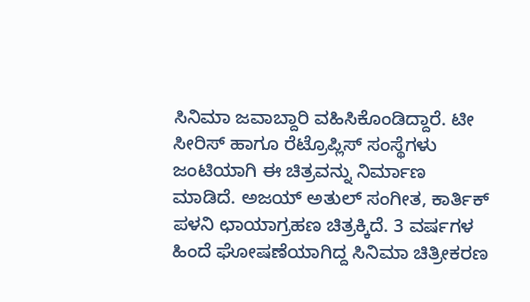ಸಿನಿಮಾ ಜವಾಬ್ದಾರಿ ವಹಿಸಿಕೊಂಡಿದ್ದಾರೆ. ಟೀ ಸೀರಿಸ್ ಹಾಗೂ ರೆಟ್ರೊಪ್ಲಿಸ್ ಸಂಸ್ಥೆಗಳು ಜಂಟಿಯಾಗಿ ಈ ಚಿತ್ರವನ್ನು ನಿರ್ಮಾಣ ಮಾಡಿದೆ. ಅಜಯ್ ಅತುಲ್ ಸಂಗೀತ, ಕಾರ್ತಿಕ್ ಪಳನಿ ಛಾಯಾಗ್ರಹಣ ಚಿತ್ರಕ್ಕಿದೆ. 3 ವರ್ಷಗಳ ಹಿಂದೆ ಘೋಷಣೆಯಾಗಿದ್ದ ಸಿನಿಮಾ ಚಿತ್ರೀಕರಣ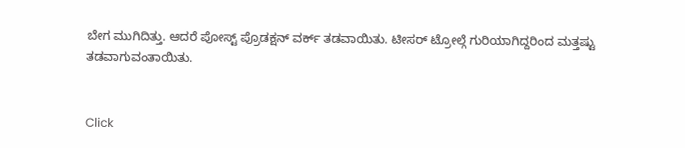ಬೇಗ ಮುಗಿದಿತ್ತು. ಆದರೆ ಪೋಸ್ಟ್ ಪ್ರೊಡಕ್ಷನ್ ವರ್ಕ್ ತಡವಾಯಿತು. ಟೀಸರ್ ಟ್ರೋಲ್ಗೆ ಗುರಿಯಾಗಿದ್ದರಿಂದ ಮತ್ತಷ್ಟು ತಡವಾಗುವಂತಾಯಿತು.


Click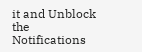it and Unblock the Notifications